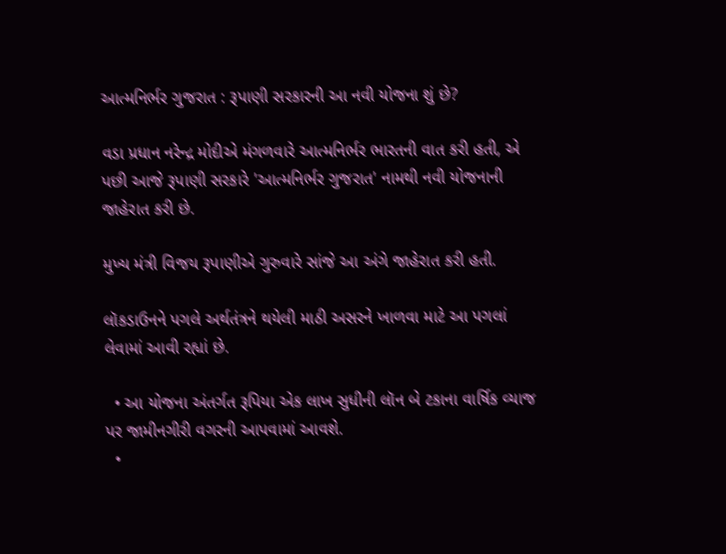આત્મનિર્ભર ગુજરાત : રૂપાણી સરકારની આ નવી યોજના શું છે?

વડા પ્રધાન નરેન્દ્ર મોદીએ મંગળવારે આત્મનિર્ભર ભારતની વાત કરી હતી, એ પછી આજે રૂપાણી સરકારે 'આત્મનિર્ભર ગુજરાત' નામથી નવી યોજનાની જાહેરાત કરી છે.

મુખ્ય મંત્રી વિજય રૂપાણીએ ગુરુવારે સાંજે આ અંગે જાહેરાત કરી હતી.

લૉકડાઉનને પગલે અર્થતંત્રને થયેલી માઠી અસરને ખાળવા માટે આ પગલાં લેવામાં આવી રહ્યાં છે.

  • આ યોજના અંતર્ગત રૂપિયા એક લાખ સુધીની લૉન બે ટકાના વાર્ષિક વ્યાજ પર જામીનગીરી વગરની આપવામાં આવશે.
  •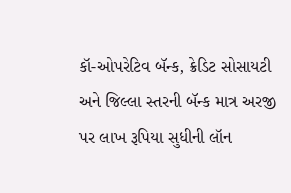કૉ-ઓપરેટિવ બૅન્ક, ક્રેડિટ સોસાયટી અને જિલ્લા સ્તરની બૅન્ક માત્ર અરજી પર લાખ રૂપિયા સુધીની લૉન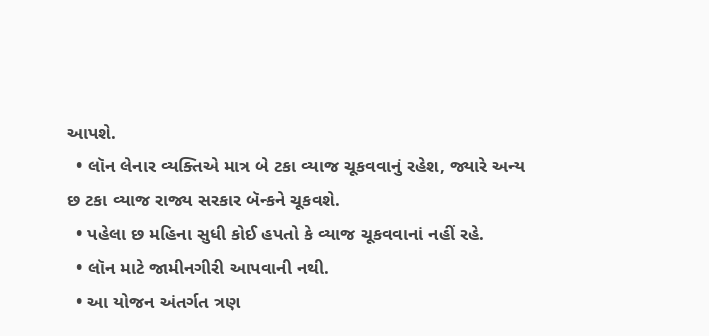આપશે.
  • લૉન લેનાર વ્યક્તિએ માત્ર બે ટકા વ્યાજ ચૂકવવાનું રહેશ, જ્યારે અન્ય છ ટકા વ્યાજ રાજ્ય સરકાર બૅન્કને ચૂકવશે.
  • પહેલા છ મહિના સુધી કોઈ હપતો કે વ્યાજ ચૂકવવાનાં નહીં રહે.
  • લૉન માટે જામીનગીરી આપવાની નથી.
  • આ યોજન અંતર્ગત ત્રણ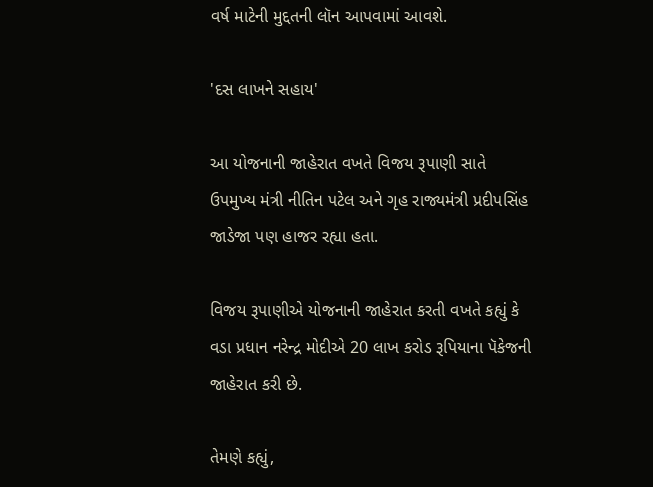વર્ષ માટેની મુદ્દતની લૉન આપવામાં આવશે.

'દસ લાખને સહાય'

આ યોજનાની જાહેરાત વખતે વિજય રૂપાણી સાતે ઉપમુખ્ય મંત્રી નીતિન પટેલ અને ગૃહ રાજ્યમંત્રી પ્રદીપસિંહ જાડેજા પણ હાજર રહ્યા હતા.

વિજય રૂપાણીએ યોજનાની જાહેરાત કરતી વખતે કહ્યું કે વડા પ્રધાન નરેન્દ્ર મોદીએ 20 લાખ કરોડ રૂપિયાના પૅકેજની જાહેરાત કરી છે.

તેમણે કહ્યું,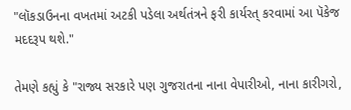"લૉકડાઉનના વખતમાં અટકી પડેલા અર્થતંત્રને ફરી કાર્યરત્ કરવામાં આ પૅકેજ મદદરૂપ થશે."

તેમણે કહ્યું કે "રાજ્ય સરકારે પણ ગુજરાતના નાના વેપારીઓ, નાના કારીગરો,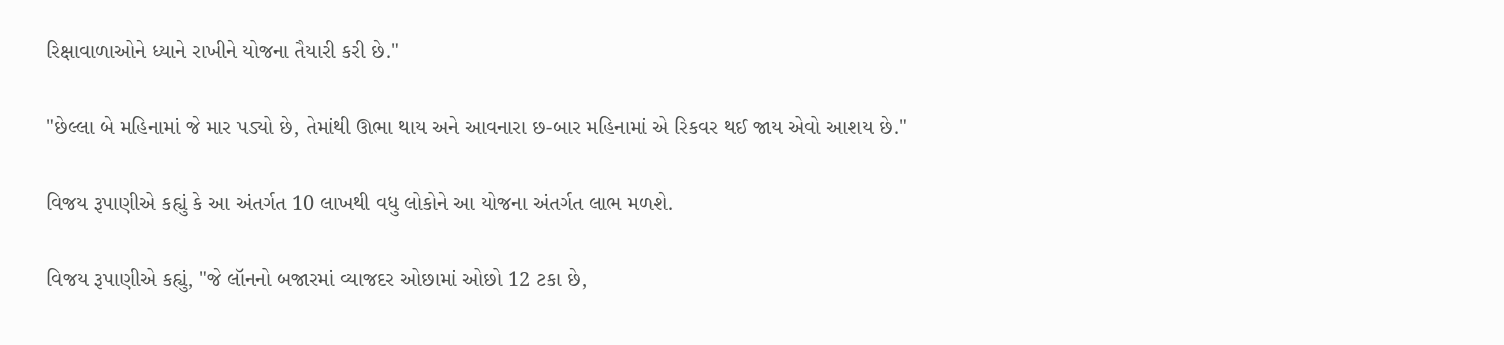રિક્ષાવાળાઓને ધ્યાને રાખીને યોજના તૈયારી કરી છે."

"છેલ્લા બે મહિનામાં જે માર પડ્યો છે, તેમાંથી ઊભા થાય અને આવનારા છ-બાર મહિનામાં એ રિકવર થઈ જાય એવો આશય છે."

વિજય રૂપાણીએ કહ્યું કે આ અંતર્ગત 10 લાખથી વધુ લોકોને આ યોજના અંતર્ગત લાભ મળશે.

વિજય રૂપાણીએ કહ્યું, "જે લૉનનો બજારમાં વ્યાજદર ઓછામાં ઓછો 12 ટકા છે,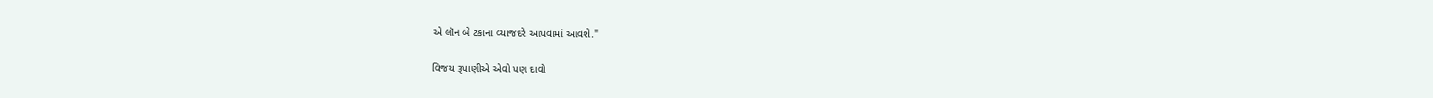એ લૉન બે ટકાના વ્યાજદરે આપવામાં આવશે."

વિજય રૂપાણીએ એવો પણ દાવો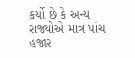કર્યો છે કે અન્ય રાજ્યોએ માત્ર પાંચ હજાર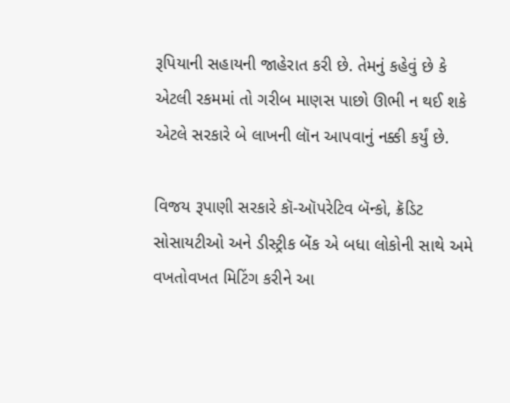રૂપિયાની સહાયની જાહેરાત કરી છે. તેમનું કહેવું છે કે એટલી રકમમાં તો ગરીબ માણસ પાછો ઊભી ન થઈ શકે એટલે સરકારે બે લાખની લૉન આપવાનું નક્કી કર્યું છે.

વિજય રૂપાણી સરકારે કૉ-ઑપરેટિવ બૅન્કો, ક્રૅડિટ સોસાયટીઓ અને ડીસ્ટ્રીક બેંક એ બધા લોકોની સાથે અમે વખતોવખત મિટિંગ કરીને આ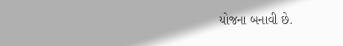યોજના બનાવી છે.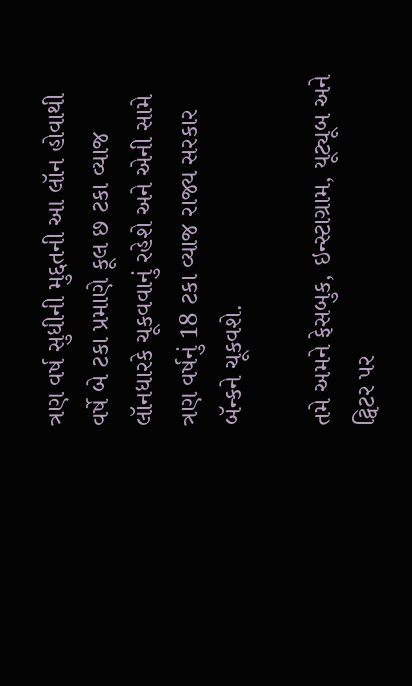ત્રણ વર્ષ સુધીની મુદ્દતની આ લૉન હોવાથી વર્ષે બે ટકા પ્રમાણે કૂલ છ ટકા વ્યાજ લૉનધારકે ચૂકવવાનું રહેશે અને એની સામે ત્રણ વર્ષનું 18 ટકા વ્યાજ રાજ્ય સરકાર બૅન્કને ચૂકવશે.

તમે અમને ફેસબુક, ઇન્સ્ટાગ્રામ, યૂટ્યૂબ અને ટ્વિટર પર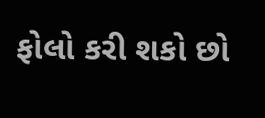ફોલો કરી શકો છો